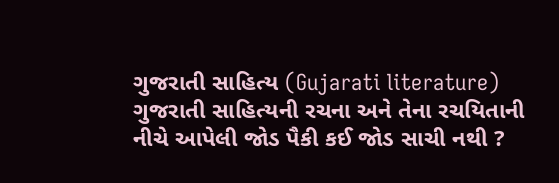ગુજરાતી સાહિત્ય (Gujarati literature)
ગુજરાતી સાહિત્યની રચના અને તેના રચયિતાની નીચે આપેલી જોડ પૈકી કઈ જોડ સાચી નથી ?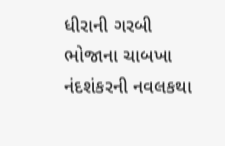ધીરાની ગરબી
ભોજાના ચાબખા
નંદશંકરની નવલકથા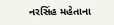નરસિંહ મહેતાના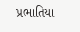પ્રભાતિયા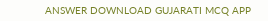ANSWER DOWNLOAD GUJARATI MCQ APP